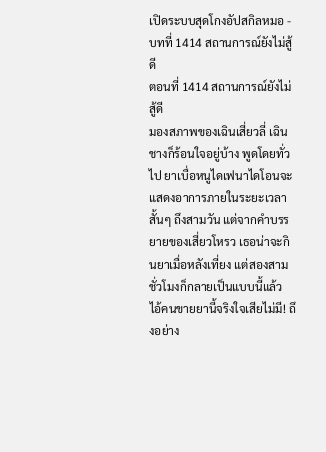เปิดระบบสุดโกงอัปสกิลหมอ - บทที่ 1414 สถานการณ์ยังไม่สู้ดี
ตอนที่ 1414 สถานการณ์ยังไม่สู้ดี
มองสภาพของเฉินเสี่ยวลี่ เฉินชางก็ร้อนใจอยู่บ้าง พูดโดยทั่วไป ยาเบื่อหนูไดเฟนาไดโอนจะแสดงอาการภายในระยะเวลาสั้นๆ ถึงสามวัน แต่จากคำบรรยายของเสี่ยวโหรว เธอน่าจะกินยาเมื่อหลังเที่ยง แต่สองสามชั่วโมงก็กลายเป็นแบบนี้แล้ว ไอ้คนขายยานี้จริงใจเสียไม่มี! ถึงอย่าง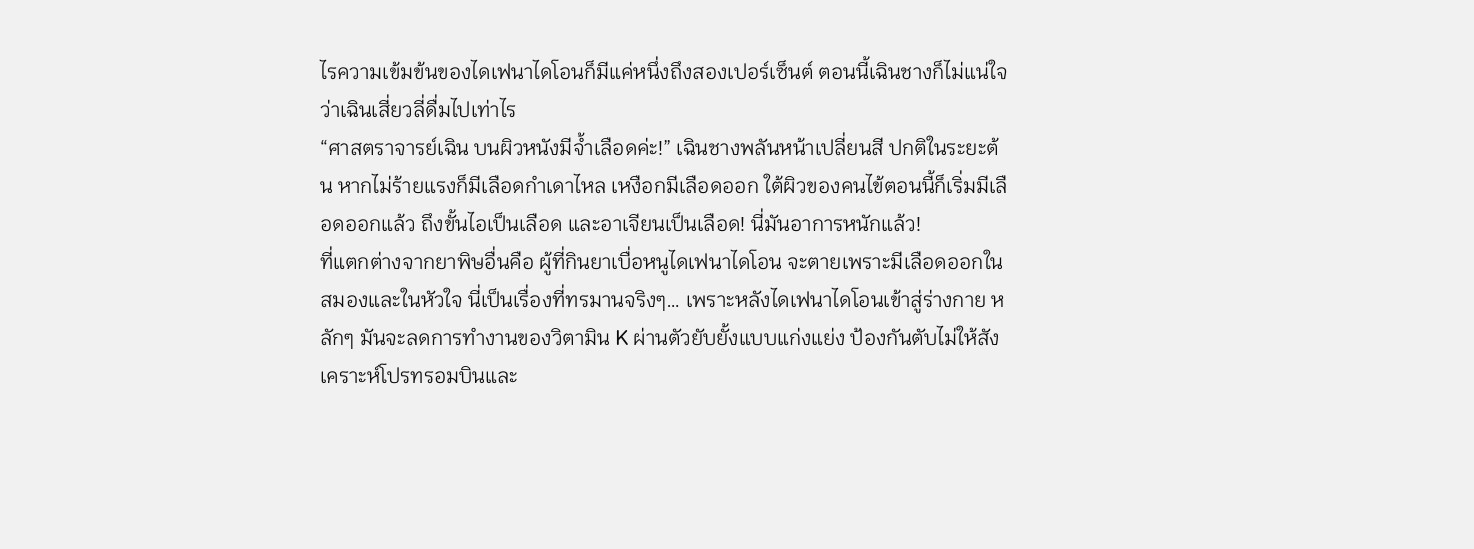ไรความเข้มข้นของไดเฟนาไดโอนก็มีแค่หนึ่งถึงสองเปอร์เซ็นต์ ตอนนี้เฉินชางก็ไม่แน่ใจว่าเฉินเสี่ยวลี่ดื่มไปเท่าไร
“ศาสตราจารย์เฉิน บนผิวหนังมีจ้ำเลือดค่ะ!” เฉินชางพลันหน้าเปลี่ยนสี ปกติในระยะต้น หากไม่ร้ายแรงก็มีเลือดกำเดาไหล เหงือกมีเลือดออก ใต้ผิวของคนไข้ตอนนี้ก็เริ่มมีเลือดออกแล้ว ถึงขั้นไอเป็นเลือด และอาเจียนเป็นเลือด! นี่มันอาการหนักแล้ว!
ที่แตกต่างจากยาพิษอื่นคือ ผู้ที่กินยาเบื่อหนูไดเฟนาไดโอน จะตายเพราะมีเลือดออกในสมองและในหัวใจ นี่เป็นเรื่องที่ทรมานจริงๆ… เพราะหลังไดเฟนาไดโอนเข้าสู่ร่างกาย หลักๆ มันจะลดการทำงานของวิตามิน K ผ่านตัวยับยั้งแบบแก่งแย่ง ป้องกันตับไม่ให้สังเคราะห์โปรทรอมบินและ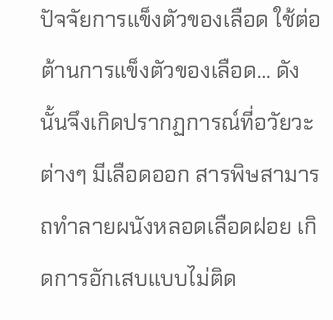ปัจจัยการแข็งตัวของเลือด ใช้ต่อต้านการแข็งตัวของเลือด… ดังนั้นจึงเกิดปรากฏการณ์ที่อวัยวะต่างๆ มีเลือดออก สารพิษสามารถทำลายผนังหลอดเลือดฝอย เกิดการอักเสบแบบไม่ติด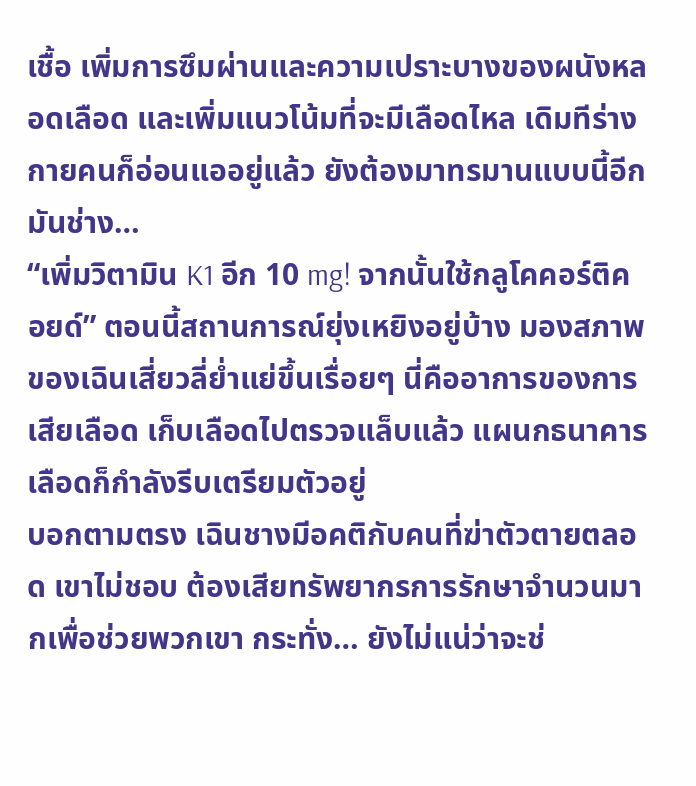เชื้อ เพิ่มการซึมผ่านและความเปราะบางของผนังหลอดเลือด และเพิ่มแนวโน้มที่จะมีเลือดไหล เดิมทีร่างกายคนก็อ่อนแออยู่แล้ว ยังต้องมาทรมานแบบนี้อีก มันช่าง…
“เพิ่มวิตามิน K1 อีก 10 mg! จากนั้นใช้กลูโคคอร์ติคอยด์” ตอนนี้สถานการณ์ยุ่งเหยิงอยู่บ้าง มองสภาพของเฉินเสี่ยวลี่ย่ำแย่ขึ้นเรื่อยๆ นี่คืออาการของการเสียเลือด เก็บเลือดไปตรวจแล็บแล้ว แผนกธนาคารเลือดก็กำลังรีบเตรียมตัวอยู่
บอกตามตรง เฉินชางมีอคติกับคนที่ฆ่าตัวตายตลอด เขาไม่ชอบ ต้องเสียทรัพยากรการรักษาจำนวนมากเพื่อช่วยพวกเขา กระทั่ง… ยังไม่แน่ว่าจะช่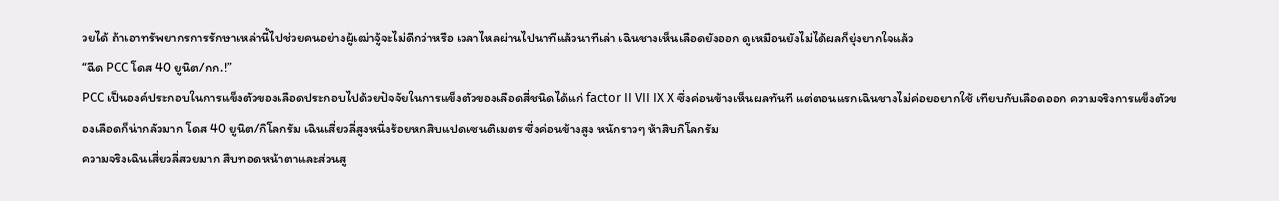วยได้ ถ้าเอาทรัพยากรการรักษาเหล่านี้ไปช่วยคนอย่างผู้เฒ่าจู้จะไม่ดีกว่าหรือ เวลาไหลผ่านไปนาทีแล้วนาทีเล่า เฉินชางเห็นเลือดยังออก ดูเหมือนยังไม่ได้ผลก็ยุ่งยากใจแล้ว
“ฉีด PCC โดส 40 ยูนิต/กก.!”
PCC เป็นองค์ประกอบในการแข็งตัวของเลือดประกอบไปด้วยปัจจัยในการแข็งตัวของเลือดสี่ชนิดได้แก่ factor II VII IX X ซึ่งค่อนข้างเห็นผลทันที แต่ตอนแรกเฉินชางไม่ค่อยอยากใช้ เทียบกับเลือดออก ความจริงการแข็งตัวของเลือดก็น่ากลัวมาก โดส 40 ยูนิต/กิโลกรัม เฉินเสี่ยวลี่สูงหนึ่งร้อยหกสิบแปดเซนติเมตร ซึ่งค่อนข้างสูง หนักราวๆ ห้าสิบกิโลกรัม
ความจริงเฉินเสี่ยวลี่สวยมาก สืบทอดหน้าตาและส่วนสู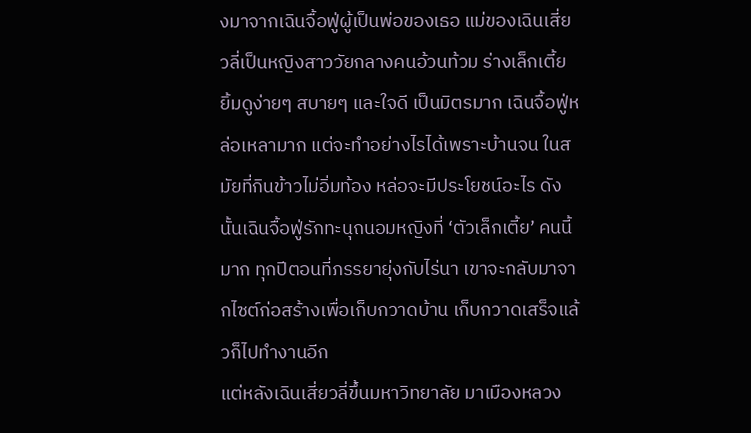งมาจากเฉินจื้อฟู่ผู้เป็นพ่อของเธอ แม่ของเฉินเสี่ยวลี่เป็นหญิงสาววัยกลางคนอ้วนท้วม ร่างเล็กเตี้ย ยิ้มดูง่ายๆ สบายๆ และใจดี เป็นมิตรมาก เฉินจื้อฟู่หล่อเหลามาก แต่จะทำอย่างไรได้เพราะบ้านจน ในสมัยที่กินข้าวไม่อิ่มท้อง หล่อจะมีประโยชน์อะไร ดังนั้นเฉินจื้อฟู่รักทะนุถนอมหญิงที่ ‘ตัวเล็กเตี้ย’ คนนี้มาก ทุกปีตอนที่ภรรยายุ่งกับไร่นา เขาจะกลับมาจากไซต์ก่อสร้างเพื่อเก็บกวาดบ้าน เก็บกวาดเสร็จแล้วก็ไปทำงานอีก
แต่หลังเฉินเสี่ยวลี่ขึ้นมหาวิทยาลัย มาเมืองหลวง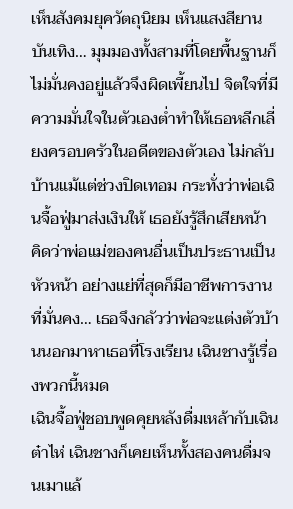เห็นสังคมยุควัตถุนิยม เห็นแสงสียานบันเทิง… มุมมองทั้งสามที่โดยพื้นฐานก็ไม่มั่นคงอยู่แล้วจึงผิดเพี้ยนไป จิตใจที่มีความมั่นใจในตัวเองต่ำทำให้เธอหลีกเลี่ยงครอบครัวในอดีตของตัวเอง ไม่กลับบ้านแม้แต่ช่วงปิดเทอม กระทั่งว่าพ่อเฉินจื้อฟู่มาส่งเงินให้ เธอยังรู้สึกเสียหน้า คิดว่าพ่อแม่ของคนอื่นเป็นประธานเป็นหัวหน้า อย่างแย่ที่สุดก็มีอาชีพการงานที่มั่นคง… เธอจึงกลัวว่าพ่อจะแต่งตัวบ้านนอกมาหาเธอที่โรงเรียน เฉินชางรู้เรื่องพวกนี้หมด
เฉินจื้อฟู่ชอบพูดคุยหลังดื่มเหล้ากับเฉินต๋าไห่ เฉินชางก็เคยเห็นทั้งสองคนดื่มจนเมาแล้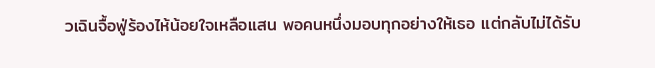วเฉินจื้อฟู่ร้องไห้น้อยใจเหลือแสน พอคนหนึ่งมอบทุกอย่างให้เธอ แต่กลับไม่ได้รับ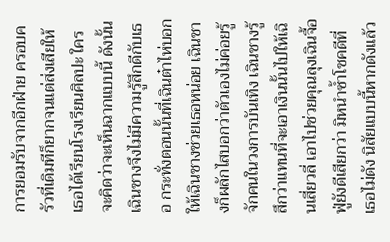การยอมรับจากอีกฝ่าย ครอบครัวที่เดิมทีก็ยากจนแต่ส่งเสียให้เธอได้เรียนโรงเรียนศิลปะ ใครจะคิดว่าจะเห็นฉากแบบนี้ ดังนั้นเฉินชางจึงไม่มีความรู้สึกดีกับเธอ กระทั่งตอนนั้นที่เฉินต๋าไห่บอกให้เฉินชางช่วยเธอหน่อย เฉินชางก็ผลักไสบอกว่าตัวเองไม่ค่อยรู้จักคนในวงการบันเทิง เฉินชางรู้สึกว่าแทนที่จะเอาเงินนั้นไปให้เฉินเสี่ยวลี่ เอาไปช่วยคุณลุงเฉินจื้อฟู่ยังดีเสียกว่า มิหนำซ้ำโชคดีที่เธอไม่ดัง นิสัยแบบนี้หากดังแล้ว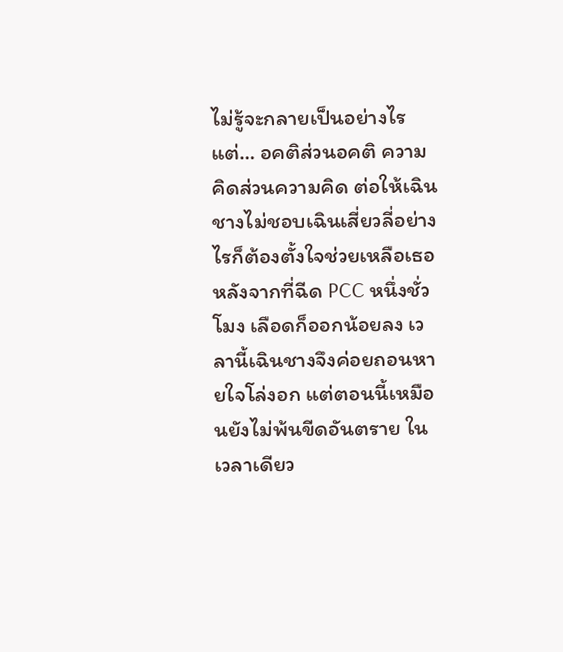ไม่รู้จะกลายเป็นอย่างไร
แต่… อคติส่วนอคติ ความคิดส่วนความคิด ต่อให้เฉินชางไม่ชอบเฉินเสี่ยวลี่อย่างไรก็ต้องตั้งใจช่วยเหลือเธอ หลังจากที่ฉีด PCC หนึ่งชั่วโมง เลือดก็ออกน้อยลง เวลานี้เฉินชางจึงค่อยถอนหายใจโล่งอก แต่ตอนนี้เหมือนยังไม่พ้นขีดอันตราย ในเวลาเดียว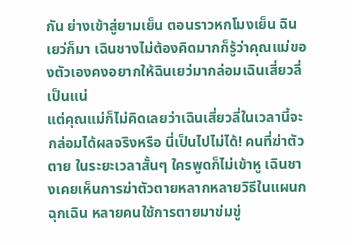กัน ย่างเข้าสู่ยามเย็น ตอนราวหกโมงเย็น ฉินเยว่ก็มา เฉินชางไม่ต้องคิดมากก็รู้ว่าคุณแม่ของตัวเองคงอยากให้ฉินเยว่มากล่อมเฉินเสี่ยวลี่เป็นแน่
แต่คุณแม่ก็ไม่คิดเลยว่าเฉินเสี่ยวลี่ในเวลานี้จะกล่อมได้ผลจริงหรือ นี่เป็นไปไม่ได้! คนที่ฆ่าตัวตาย ในระยะเวลาสั้นๆ ใครพูดก็ไม่เข้าหู เฉินชางเคยเห็นการฆ่าตัวตายหลากหลายวิธีในแผนกฉุกเฉิน หลายคนใช้การตายมาข่มขู่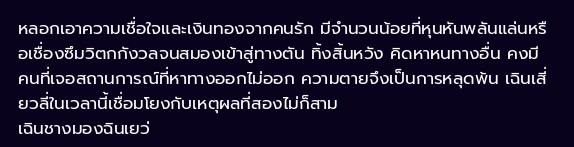หลอกเอาความเชื่อใจและเงินทองจากคนรัก มีจำนวนน้อยที่หุนหันพลันแล่นหรือเชื่องซึมวิตกกังวลจนสมองเข้าสู่ทางตัน ทิ้งสิ้นหวัง คิดหาหนทางอื่น คงมีคนที่เจอสถานการณ์ที่หาทางออกไม่ออก ความตายจึงเป็นการหลุดพ้น เฉินเสี่ยวลี่ในเวลานี้เชื่อมโยงกับเหตุผลที่สองไม่ก็สาม
เฉินชางมองฉินเยว่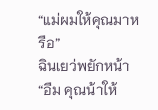“แม่ผมให้คุณมาหรือ”
ฉินเยว่พยักหน้า “อืม คุณน้าให้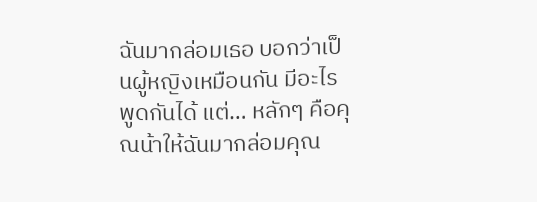ฉันมากล่อมเธอ บอกว่าเป็นผู้หญิงเหมือนกัน มีอะไรพูดกันได้ แต่… หลักๆ คือคุณน้าให้ฉันมากล่อมคุณ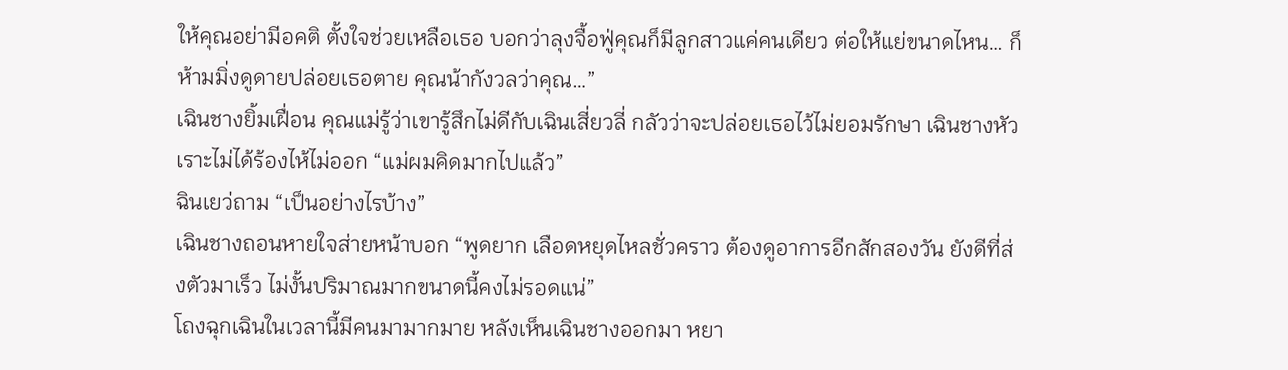ให้คุณอย่ามีอคติ ตั้งใจช่วยเหลือเธอ บอกว่าลุงจื้อฟู่คุณก็มีลูกสาวแค่คนเดียว ต่อให้แย่ขนาดไหน… ก็ห้ามมิ่งดูดายปล่อยเธอตาย คุณน้ากังวลว่าคุณ…”
เฉินชางยิ้มเฝื่อน คุณแม่รู้ว่าเขารู้สึกไม่ดีกับเฉินเสี่ยวลี่ กลัวว่าจะปล่อยเธอไว้ไม่ยอมรักษา เฉินชางหัวเราะไม่ได้ร้องไห้ไม่ออก “แม่ผมคิดมากไปแล้ว”
ฉินเยว่ถาม “เป็นอย่างไรบ้าง”
เฉินชางถอนหายใจส่ายหน้าบอก “พูดยาก เลือดหยุดไหลชั่วคราว ต้องดูอาการอีกสักสองวัน ยังดีที่ส่งตัวมาเร็ว ไม่งั้นปริมาณมากขนาดนี้คงไม่รอดแน่”
โถงฉุกเฉินในเวลานี้มีคนมามากมาย หลังเห็นเฉินชางออกมา หยา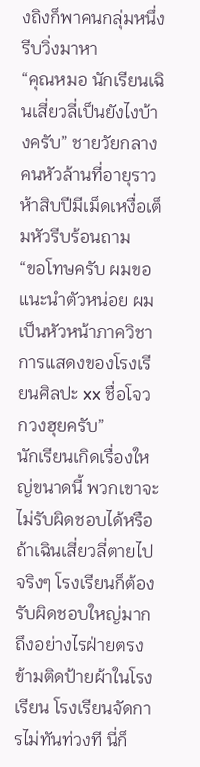งถิงก็พาคนกลุ่มหนึ่งรีบวิ่งมาหา
“คุณหมอ นักเรียนเฉินเสี่ยวลี่เป็นยังไงบ้างครับ” ชายวัยกลางคนหัวล้านที่อายุราวห้าสิบปีมีเม็ดเหงื่อเต็มหัวรีบร้อนถาม
“ขอโทษครับ ผมขอแนะนำตัวหน่อย ผมเป็นหัวหน้าภาควิชาการแสดงของโรงเรียนศิลปะ xx ชื่อโจวกวงฮุยครับ”
นักเรียนเกิดเรื่องใหญ่ขนาดนี้ พวกเขาจะไม่รับผิดชอบได้หรือ ถ้าเฉินเสี่ยวลี่ตายไปจริงๆ โรงเรียนก็ต้องรับผิดชอบใหญ่มาก ถึงอย่างไรฝ่ายตรงข้ามติดป้ายผ้าในโรงเรียน โรงเรียนจัดการไม่ทันท่วงที นี่ก็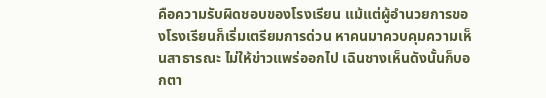คือความรับผิดชอบของโรงเรียน แม้แต่ผู้อำนวยการของโรงเรียนก็เริ่มเตรียมการด่วน หาคนมาควบคุมความเห็นสาธารณะ ไม่ให้ข่าวแพร่ออกไป เฉินชางเห็นดังนั้นก็บอกตา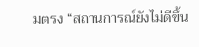มตรง “สถานการณ์ยังไม่ดีขึ้น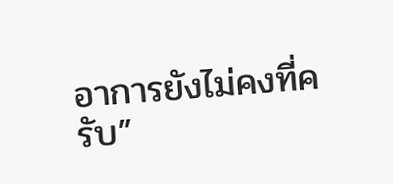อาการยังไม่คงที่ครับ”